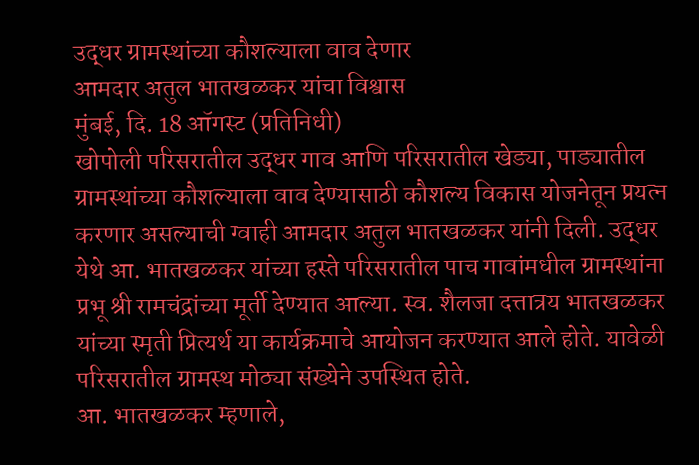उद्धर ग्रामस्थांच्या कौशल्याला वाव देणार
आमदार अतुल भातखळकर यांचा विश्वास
मुंबई, दि. 18 ऑगस्ट (प्रतिनिधी)
खोपोली परिसरातील उद्धर गाव आणि परिसरातील खेड्या, पाड्यातील ग्रामस्थांच्या कौशल्याला वाव देण्यासाठी कौशल्य विकास योजनेतून प्रयत्न करणार असल्याची ग्वाही आमदार अतुल भातखळकर यांनी दिली. उद्धर येथे आ. भातखळकर यांच्या हस्ते परिसरातील पाच गावांमधील ग्रामस्थांना प्रभू श्री रामचंद्रांच्या मूर्ती देण्यात आल्या. स्व. शैलजा दत्तात्रय भातखळकर यांच्या स्मृती प्रित्यर्थ या कार्यक्रमाचे आयोजन करण्यात आले होते. यावेळी परिसरातील ग्रामस्थ मोठ्या संख्येने उपस्थित होते.
आ. भातखळकर म्हणाले,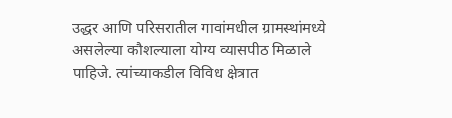उद्धर आणि परिसरातील गावांमधील ग्रामस्थांमध्ये असलेल्या कौशल्याला योग्य व्यासपीठ मिळाले पाहिजे. त्यांच्याकडील विविध क्षेत्रात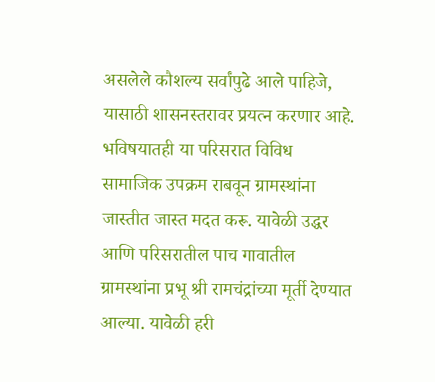असलेले कौशल्य सर्वांपुढे आले पाहिजे, यासाठी शासनस्तरावर प्रयत्न करणार आहे. भविषयातही या परिसरात विविध सामाजिक उपक्रम राबवून ग्रामस्थांना जास्तीत जास्त मदत करू. यावेळी उद्धर आणि परिसरातील पाच गावातील ग्रामस्थांना प्रभू श्री रामचंद्रांच्या मूर्ती देण्यात आल्या. यावेळी हरी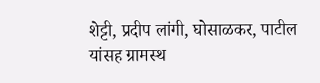शेट्टी, प्रदीप लांगी, घोसाळकर, पाटील यांसह ग्रामस्थ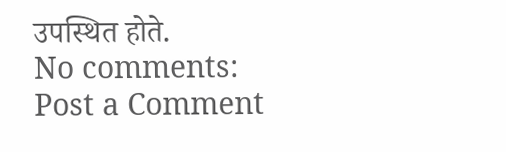उपस्थित होते.
No comments:
Post a Comment